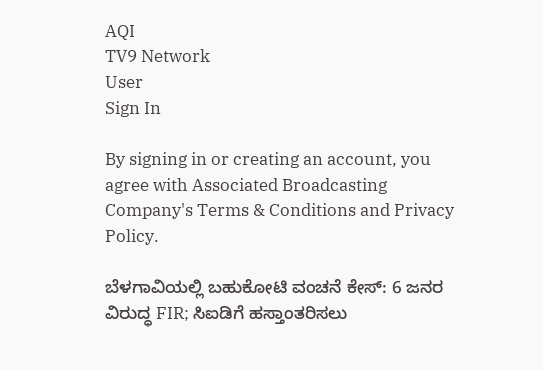AQI
TV9 Network
User
Sign In

By signing in or creating an account, you agree with Associated Broadcasting Company's Terms & Conditions and Privacy Policy.

ಬೆಳಗಾವಿಯಲ್ಲಿ ಬಹುಕೋಟಿ ವಂಚನೆ ಕೇಸ್: 6 ಜನರ ವಿರುದ್ಧ FIR; ಸಿಐಡಿಗೆ ಹಸ್ತಾಂತರಿಸಲು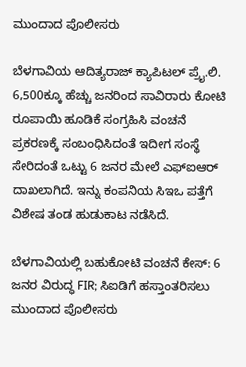ಮುಂದಾದ ಪೊಲೀಸರು

ಬೆಳಗಾವಿಯ ಆದಿತ್ಯರಾಜ್ ಕ್ಯಾಪಿಟಲ್ ಪ್ರೈ.ಲಿ. 6,500ಕ್ಕೂ ಹೆಚ್ಚು ಜನರಿಂದ ಸಾವಿರಾರು ಕೋಟಿ ರೂಪಾಯಿ ಹೂಡಿಕೆ ಸಂಗ್ರಹಿಸಿ ವಂಚನೆ ಪ್ರಕರಣಕ್ಕೆ ಸಂಬಂಧಿಸಿದಂತೆ ಇದೀಗ ಸಂಸ್ಥೆ ಸೇರಿದಂತೆ ಒಟ್ಟು 6 ಜನರ ಮೇಲೆ ಎಫ್ಐಆರ್ ದಾಖಲಾಗಿದೆ. ಇನ್ನು ಕಂಪನಿಯ ಸಿಇಒ ಪತ್ತೆಗೆ ವಿಶೇಷ ತಂಡ ಹುಡುಕಾಟ ನಡೆಸಿದೆ.

ಬೆಳಗಾವಿಯಲ್ಲಿ ಬಹುಕೋಟಿ ವಂಚನೆ ಕೇಸ್: 6 ಜನರ ವಿರುದ್ಧ FIR; ಸಿಐಡಿಗೆ ಹಸ್ತಾಂತರಿಸಲು ಮುಂದಾದ ಪೊಲೀಸರು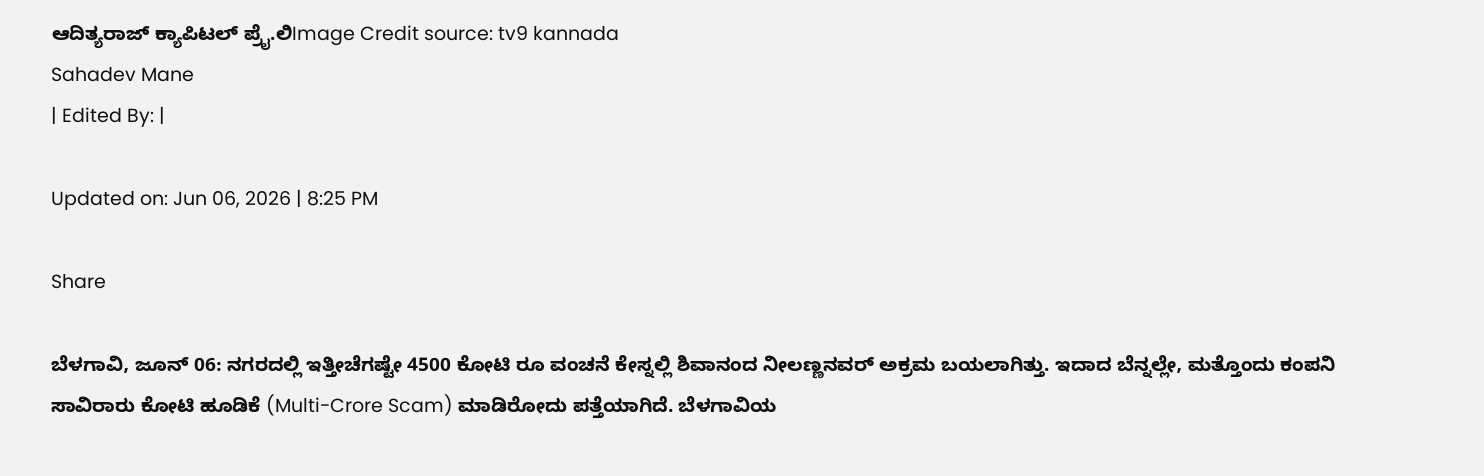ಆದಿತ್ಯರಾಜ್ ಕ್ಯಾಪಿಟಲ್ ಪ್ರೈ.ಲಿImage Credit source: tv9 kannada
Sahadev Mane
| Edited By: |

Updated on: Jun 06, 2026 | 8:25 PM

Share

ಬೆಳಗಾವಿ, ಜೂನ್ 06: ನಗರದಲ್ಲಿ ಇತ್ತೀಚೆಗಷ್ಟೇ 4500 ಕೋಟಿ ರೂ ವಂಚನೆ ಕೇಸ್ನಲ್ಲಿ ಶಿವಾನಂದ ನೀಲಣ್ಣನವರ್ ಅಕ್ರಮ ಬಯಲಾಗಿತ್ತು. ಇದಾದ ಬೆನ್ನಲ್ಲೇ, ಮತ್ತೊಂದು ಕಂಪನಿ ಸಾವಿರಾರು ಕೋಟಿ ಹೂಡಿಕೆ (Multi-Crore Scam) ಮಾಡಿರೋದು ಪತ್ತೆಯಾಗಿದೆ. ಬೆಳಗಾವಿಯ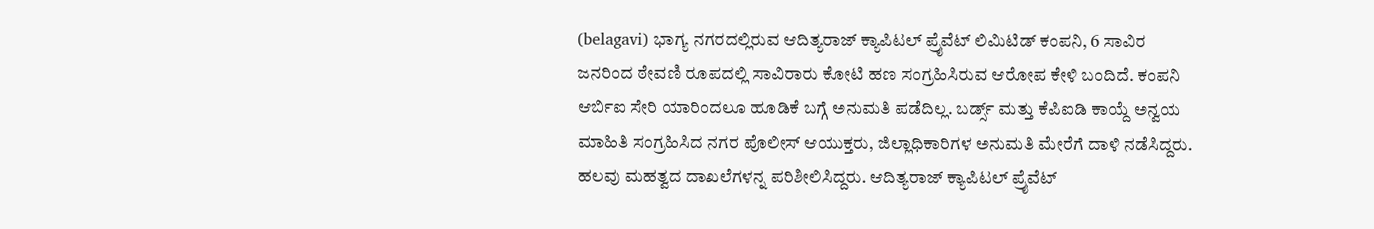(belagavi) ಭಾಗ್ಯ ನಗರದಲ್ಲಿರುವ ಆದಿತ್ಯರಾಜ್ ಕ್ಯಾಪಿಟಲ್ ಪ್ರೈವೆಟ್ ಲಿಮಿಟಿಡ್ ಕಂಪನಿ, 6 ಸಾವಿರ ಜನರಿಂದ ಠೇವಣಿ ರೂಪದಲ್ಲಿ ಸಾವಿರಾರು ಕೋಟಿ ಹಣ ಸಂಗ್ರಹಿಸಿರುವ ಆರೋಪ ಕೇಳಿ ಬಂದಿದೆ. ಕಂಪನಿ ಆರ್ಬಿಐ ಸೇರಿ ಯಾರಿಂದಲೂ ಹೂಡಿಕೆ ಬಗ್ಗೆ ಅನುಮತಿ ಪಡೆದಿಲ್ಲ. ಬರ್ಡ್ಸ್ ಮತ್ತು ಕೆಪಿಐಡಿ ಕಾಯ್ದೆ ಅನ್ವಯ ಮಾಹಿತಿ ಸಂಗ್ರಹಿಸಿದ ನಗರ ಪೊಲೀಸ್ ಆಯುಕ್ತರು, ಜಿಲ್ಲಾಧಿಕಾರಿಗಳ ಅನುಮತಿ ಮೇರೆಗೆ ದಾಳಿ ನಡೆಸಿದ್ದರು. ಹಲವು ಮಹತ್ವದ ದಾಖಲೆಗಳನ್ನ ಪರಿಶೀಲಿಸಿದ್ದರು. ಆದಿತ್ಯರಾಜ್ ಕ್ಯಾಪಿಟಲ್ ಪ್ರೈವೆಟ್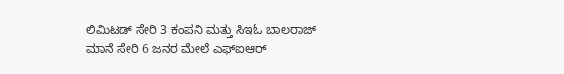ಲಿಮಿಟಡ್ ಸೇರಿ 3 ಕಂಪನಿ ಮತ್ತು ಸಿಇಓ ಬಾಲರಾಜ್ ಮಾನೆ ಸೇರಿ 6 ಜನರ ಮೇಲೆ ಎಫ್ಐಆರ್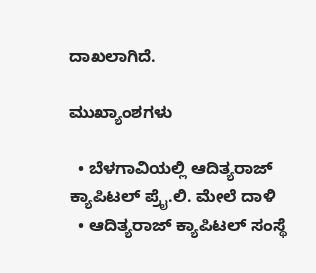ದಾಖಲಾಗಿದೆ.

ಮುಖ್ಯಾಂಶಗಳು

  • ಬೆಳಗಾವಿಯಲ್ಲಿ ಆದಿತ್ಯರಾಜ್ ಕ್ಯಾಪಿಟಲ್ ಪ್ರೈ.ಲಿ. ಮೇಲೆ ದಾಳಿ
  • ಆದಿತ್ಯರಾಜ್ ಕ್ಯಾಪಿಟಲ್ ಸಂಸ್ಥೆ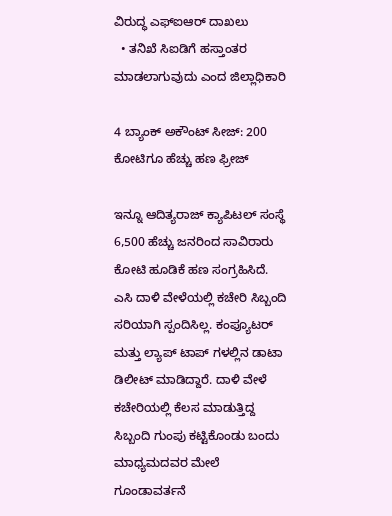ವಿರುದ್ಧ ಎಫ್ಐಆರ್ ದಾಖಲು
  • ತನಿಖೆ ಸಿಐಡಿಗೆ ಹಸ್ತಾಂತರ ಮಾಡಲಾಗುವುದು ಎಂದ ಜಿಲ್ಲಾಧಿಕಾರಿ

4 ಬ್ಯಾಂಕ್ ಅಕೌಂಟ್ ಸೀಜ್: 200 ಕೋಟಿಗೂ ಹೆಚ್ಚು ಹಣ ಫ್ರೀಜ್

ಇನ್ನೂ ಆದಿತ್ಯರಾಜ್ ಕ್ಯಾಪಿಟಲ್ ಸಂಸ್ಥೆ 6,500 ಹೆಚ್ಚು ಜನರಿಂದ ಸಾವಿರಾರು ಕೋಟಿ ಹೂಡಿಕೆ ಹಣ ಸಂಗ್ರಹಿಸಿದೆ. ಎಸಿ ದಾಳಿ ವೇಳೆಯಲ್ಲಿ ಕಚೇರಿ ಸಿಬ್ಬಂದಿ ಸರಿಯಾಗಿ ಸ್ಪಂದಿಸಿಲ್ಲ. ಕಂಪ್ಯೂಟರ್ ಮತ್ತು ಲ್ಯಾಪ್ ಟಾಪ್ ಗಳಲ್ಲಿನ ಡಾಟಾ ಡಿಲೀಟ್ ಮಾಡಿದ್ದಾರೆ. ದಾಳಿ ವೇಳೆ ಕಚೇರಿಯಲ್ಲಿ ಕೆಲಸ ಮಾಡುತ್ತಿದ್ದ ಸಿಬ್ಬಂದಿ ಗುಂಪು ಕಟ್ಟಿಕೊಂಡು ಬಂದು ಮಾಧ್ಯಮದವರ ಮೇಲೆ ಗೂಂಡಾವರ್ತನೆ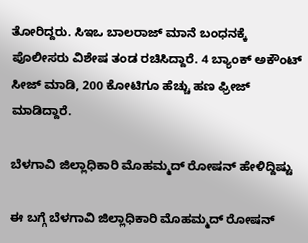ತೋರಿದ್ದರು. ಸಿಇಒ ಬಾಲರಾಜ್ ಮಾನೆ ಬಂಧನಕ್ಕೆ ಪೊಲೀಸರು ವಿಶೇಷ ತಂಡ ರಚಿಸಿದ್ದಾರೆ. 4 ಬ್ಯಾಂಕ್ ಅಕೌಂಟ್ ಸೀಜ್ ಮಾಡಿ, 200 ಕೋಟಿಗೂ ಹೆಚ್ಚು ಹಣ ಫ್ರೀಜ್ ಮಾಡಿದ್ದಾರೆ.

ಬೆಳಗಾವಿ ಜಿಲ್ಲಾಧಿಕಾರಿ ಮೊಹಮ್ಮದ್ ರೋಷನ್ ಹೇಳಿದ್ದಿಷ್ಟು

ಈ ಬಗ್ಗೆ ಬೆಳಗಾವಿ ಜಿಲ್ಲಾಧಿಕಾರಿ ಮೊಹಮ್ಮದ್ ರೋಷನ್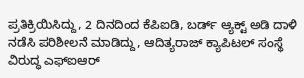ಪ್ರತಿಕ್ರಿಯಿಸಿದ್ದು, 2 ದಿನದಿಂದ ಕೆಪಿಐಡಿ, ಬರ್ಡ್ ಆ್ಯಕ್ಟ್ ಅಡಿ ದಾಳಿ ನಡೆಸಿ ಪರಿಶೀಲನೆ ಮಾಡಿದ್ದು, ಆದಿತ್ಯರಾಜ್ ಕ್ಯಾಪಿಟಲ್ ಸಂಸ್ಥೆ ವಿರುದ್ಧ ಎಫ್ಐಆರ್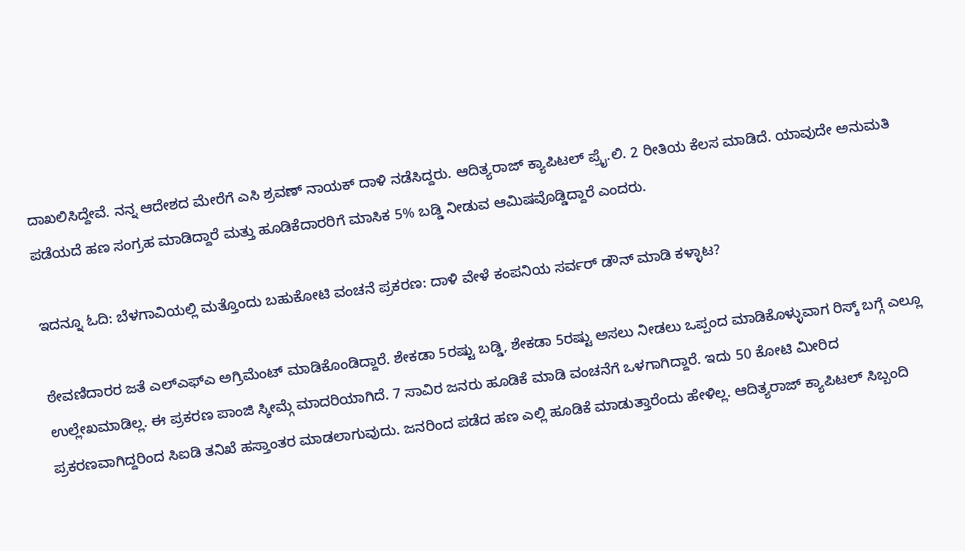ದಾಖಲಿಸಿದ್ದೇವೆ. ನನ್ನ ಆದೇಶದ ಮೇರೆಗೆ ಎಸಿ ಶ್ರವಣ್ ನಾಯಕ್ ದಾಳಿ ನಡೆಸಿದ್ದರು. ಆದಿತ್ಯರಾಜ್ ಕ್ಯಾಪಿಟಲ್ ಪ್ರೈ.ಲಿ. 2 ರೀತಿಯ ಕೆಲಸ ಮಾಡಿದೆ. ಯಾವುದೇ ಅನುಮತಿ ಪಡೆಯದೆ ಹಣ ಸಂಗ್ರಹ ಮಾಡಿದ್ದಾರೆ ಮತ್ತು ಹೂಡಿಕೆದಾರರಿಗೆ ಮಾಸಿಕ 5% ಬಡ್ಡಿ ನೀಡುವ ಆಮಿಷವೊಡ್ಡಿದ್ದಾರೆ ಎಂದರು.

ಇದನ್ನೂ ಓದಿ: ಬೆಳಗಾವಿಯಲ್ಲಿ ಮತ್ತೊಂದು ಬಹುಕೋಟಿ ವಂಚನೆ ಪ್ರಕರಣ: ದಾಳಿ ವೇಳೆ ಕಂಪನಿಯ ಸರ್ವರ್ ಡೌನ್ ಮಾಡಿ ಕಳ್ಳಾಟ?

ಠೇವಣಿದಾರರ ಜತೆ ಎಲ್ಎಫ್ಎ ಅಗ್ರಿಮೆಂಟ್ ಮಾಡಿಕೊಂಡಿದ್ದಾರೆ. ಶೇಕಡಾ 5ರಷ್ಟು ಬಡ್ಡಿ, ಶೇಕಡಾ 5ರಷ್ಟು ಅಸಲು ನೀಡಲು ಒಪ್ಪಂದ ಮಾಡಿಕೊಳ್ಳುವಾಗ ರಿಸ್ಕ್ ಬಗ್ಗೆ ಎಲ್ಲೂ ಉಲ್ಲೇಖಮಾಡಿಲ್ಲ. ಈ ಪ್ರಕರಣ ಪಾಂಜಿ ಸ್ಕೀಮ್ಗೆ ಮಾದರಿಯಾಗಿದೆ. 7 ಸಾವಿರ ಜನರು ಹೂಡಿಕೆ ಮಾಡಿ ವಂಚನೆಗೆ ಒಳಗಾಗಿದ್ದಾರೆ. ಇದು 50 ಕೋಟಿ ಮೀರಿದ ಪ್ರಕರಣವಾಗಿದ್ದರಿಂದ ಸಿಐಡಿ ತನಿಖೆ ಹಸ್ತಾಂತರ ಮಾಡಲಾಗುವುದು. ಜನರಿಂದ ಪಡೆದ ಹಣ ಎಲ್ಲಿ ಹೂಡಿಕೆ ಮಾಡುತ್ತಾರೆಂದು ಹೇಳಿಲ್ಲ. ಆದಿತ್ಯರಾಜ್ ಕ್ಯಾಪಿಟಲ್ ಸಿಬ್ಬಂದಿ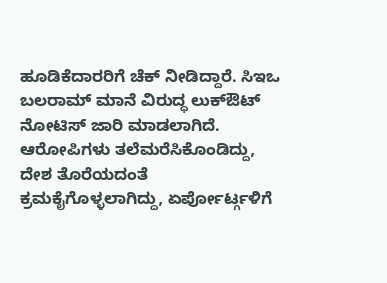ಹೂಡಿಕೆದಾರರಿಗೆ ಚೆಕ್ ನೀಡಿದ್ದಾರೆ. ಸಿಇಒ ಬಲರಾಮ್ ಮಾನೆ ವಿರುದ್ಧ ಲುಕ್ಔಟ್ ನೋಟಿಸ್ ಜಾರಿ ಮಾಡಲಾಗಿದೆ. ಆರೋಪಿಗಳು ತಲೆಮರೆಸಿಕೊಂಡಿದ್ದು, ದೇಶ ತೊರೆಯದಂತೆ ಕ್ರಮಕೈಗೊಳ್ಳಲಾಗಿದ್ದು, ಏರ್ಪೋರ್ಟ್ಗಳಿಗೆ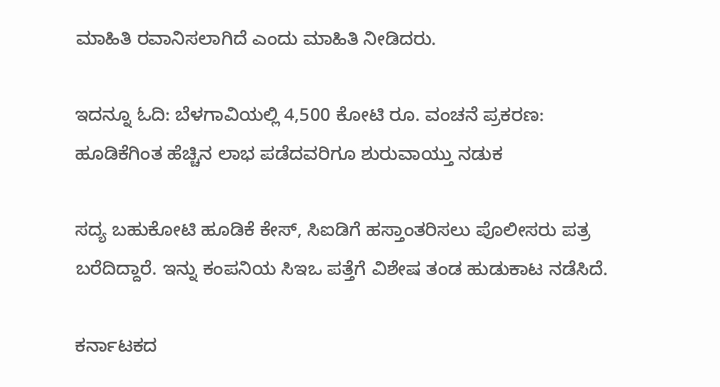ಮಾಹಿತಿ ರವಾನಿಸಲಾಗಿದೆ ಎಂದು ಮಾಹಿತಿ ನೀಡಿದರು.

ಇದನ್ನೂ ಓದಿ: ಬೆಳಗಾವಿಯಲ್ಲಿ 4,500 ಕೋಟಿ ರೂ. ವಂಚನೆ ಪ್ರಕರಣ: ಹೂಡಿಕೆಗಿಂತ ಹೆಚ್ಚಿನ ಲಾಭ ಪಡೆದವರಿಗೂ ಶುರುವಾಯ್ತು ನಡುಕ

ಸದ್ಯ ಬಹುಕೋಟಿ ಹೂಡಿಕೆ ಕೇಸ್, ಸಿಐಡಿಗೆ ಹಸ್ತಾಂತರಿಸಲು ಪೊಲೀಸರು ಪತ್ರ ಬರೆದಿದ್ದಾರೆ. ಇನ್ನು ಕಂಪನಿಯ ಸಿಇಒ ಪತ್ತೆಗೆ ವಿಶೇಷ ತಂಡ ಹುಡುಕಾಟ ನಡೆಸಿದೆ.

ಕರ್ನಾಟಕದ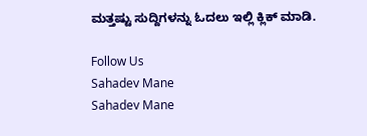ಮತ್ತಷ್ಟು ಸುದ್ದಿಗಳನ್ನು ಓದಲು ಇಲ್ಲಿ ಕ್ಲಿಕ್ ಮಾಡಿ.

Follow Us
Sahadev Mane
Sahadev Mane